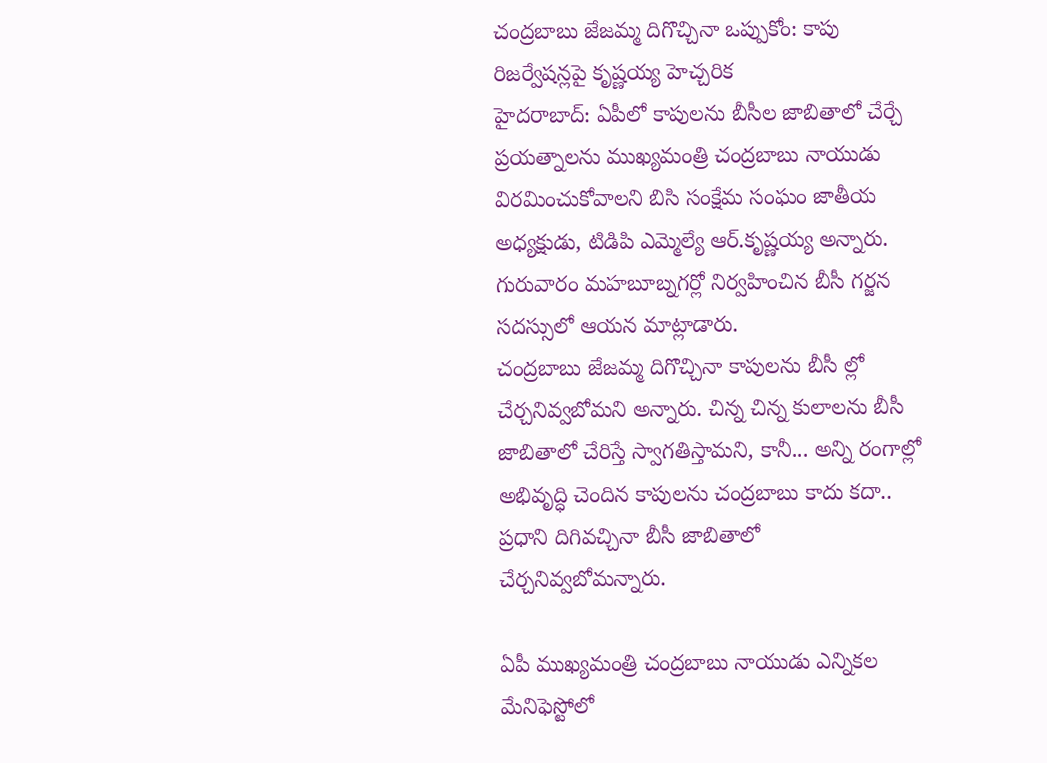చంద్రబాబు జేజమ్మ దిగొచ్చినా ఒప్పుకోం: కాపు రిజర్వేషన్లపై కృష్ణయ్య హెచ్చరిక
హైదరాబాద్: ఏపీలో కాపులను బీసీల జాబితాలో చేర్చే ప్రయత్నాలను ముఖ్యమంత్రి చంద్రబాబు నాయుడు విరమించుకోవాలని బిసి సంక్షేమ సంఘం జాతీయ అధ్యక్షుడు, టిడిపి ఎమ్మెల్యే ఆర్.కృష్ణయ్య అన్నారు. గురువారం మహబూబ్నగర్లో నిర్వహించిన బీసీ గర్జన సదస్సులో ఆయన మాట్లాడారు.
చంద్రబాబు జేజమ్మ దిగొచ్చినా కాపులను బీసీ ల్లో చేర్చనివ్వబోమని అన్నారు. చిన్న చిన్న కులాలను బీసీ జాబితాలో చేరిస్తే స్వాగతిస్తామని, కానీ... అన్ని రంగాల్లో అభివృద్ధి చెందిన కాపులను చంద్రబాబు కాదు కదా.. ప్రధాని దిగివచ్చినా బీసీ జాబితాలో చేర్చనివ్వబోమన్నారు.

ఏపీ ముఖ్యమంత్రి చంద్రబాబు నాయుడు ఎన్నికల మేనిఫెస్టోలో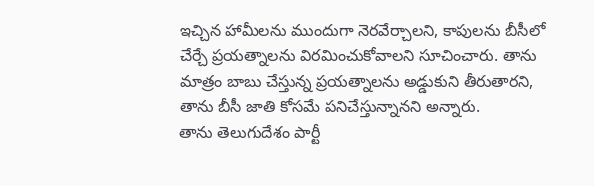ఇచ్చిన హామీలను ముందుగా నెరవేర్చాలని, కాపులను బీసీలో చేర్చే ప్రయత్నాలను విరమించుకోవాలని సూచించారు. తాను మాత్రం బాబు చేస్తున్న ప్రయత్నాలను అడ్డుకుని తీరుతారని, తాను బీసీ జాతి కోసమే పనిచేస్తున్నానని అన్నారు.
తాను తెలుగుదేశం పార్టీ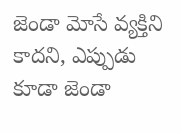జెండా మోసే వ్యక్తిని కాదని, ఎప్పుడు కూడా జెండా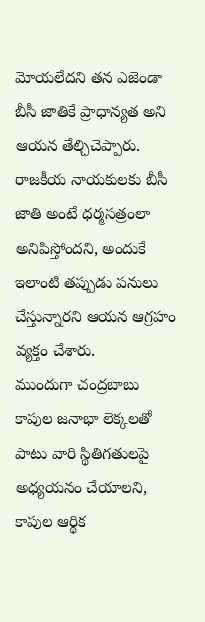మోయలేదని తన ఎజెండా బీసీ జాతికే ప్రాధాన్యత అని ఆయన తేల్చిచెప్పారు. రాజకీయ నాయకులకు బీసీ జాతి అంటే ధర్మసత్రంలా అనిపిస్తోందని, అందుకే ఇలాంటి తప్పుడు పనులు చేస్తున్నారని ఆయన ఆగ్రహం వ్యక్తం చేశారు.
ముందుగా చంద్రబాబు కాపుల జనాభా లెక్కలతో పాటు వారి స్థితిగతులపై అధ్యయనం చేయాలని, కాపుల ఆర్థిక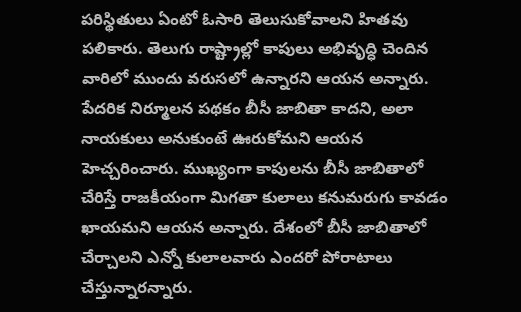పరిస్థితులు ఏంటో ఓసారి తెలుసుకోవాలని హితవు పలికారు. తెలుగు రాష్ట్రాల్లో కాపులు అభివృద్ధి చెందిన వారిలో ముందు వరుసలో ఉన్నారని ఆయన అన్నారు.
పేదరిక నిర్మూలన పథకం బీసీ జాబితా కాదని, అలా నాయకులు అనుకుంటే ఊరుకోమని ఆయన హెచ్చరించారు. ముఖ్యంగా కాపులను బీసీ జాబితాలో చేరిస్తే రాజకీయంగా మిగతా కులాలు కనుమరుగు కావడం ఖాయమని ఆయన అన్నారు. దేశంలో బీసీ జాబితాలో చేర్చాలని ఎన్నో కులాలవారు ఎందరో పోరాటాలు చేస్తున్నారన్నారు.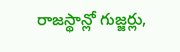రాజస్థాన్లో గుజ్జర్లు,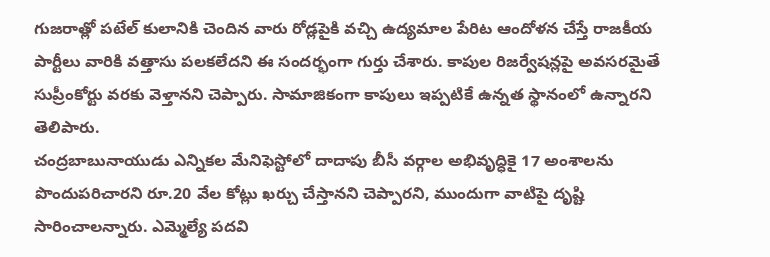గుజరాత్లో పటేల్ కులానికి చెందిన వారు రోడ్లపైకి వచ్చి ఉద్యమాల పేరిట ఆందోళన చేస్తే రాజకీయ పార్టీలు వారికి వత్తాసు పలకలేదని ఈ సందర్భంగా గుర్తు చేశారు. కాపుల రిజర్వేషన్లపై అవసరమైతే సుప్రీంకోర్టు వరకు వెళ్తానని చెప్పారు. సామాజికంగా కాపులు ఇప్పటికే ఉన్నత స్థానంలో ఉన్నారని తెలిపారు.
చంద్రబాబునాయుడు ఎన్నికల మేనిఫెస్టోలో దాదాపు బీసీ వర్గాల అభివృద్ధికై 17 అంశాలను పొందుపరిచారని రూ.20 వేల కోట్లు ఖర్చు చేస్తానని చెప్పారని, ముందుగా వాటిపై దృష్టి సారించాలన్నారు. ఎమ్మెల్యే పదవి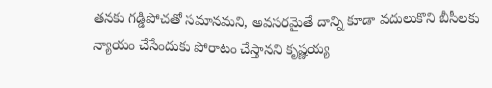తనకు గడ్డిపోచతో సమానమని, అవసరమైతే దాన్ని కూడా వదులుకొని బీసీలకు న్యాయం చేసేందుకు పోరాటం చేస్తానని కృష్ణయ్య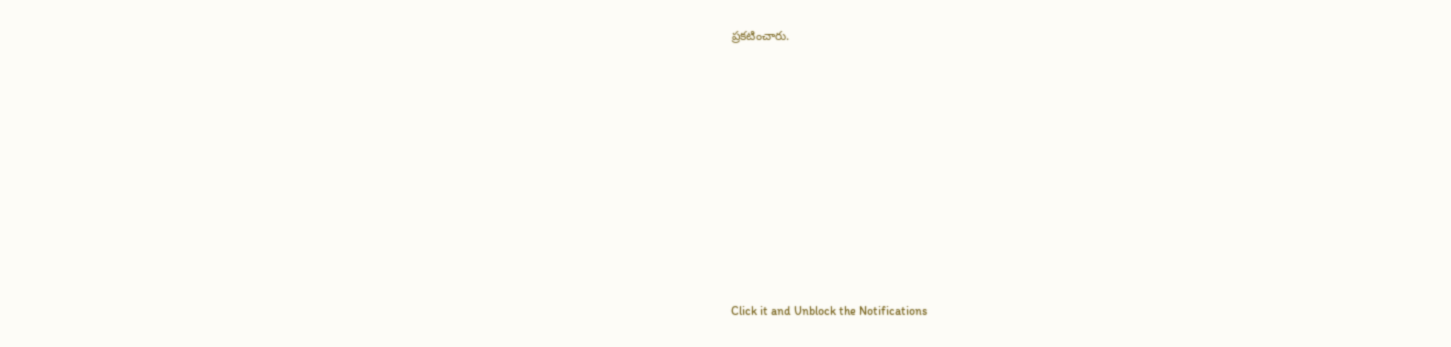ప్రకటించారు.












Click it and Unblock the Notifications